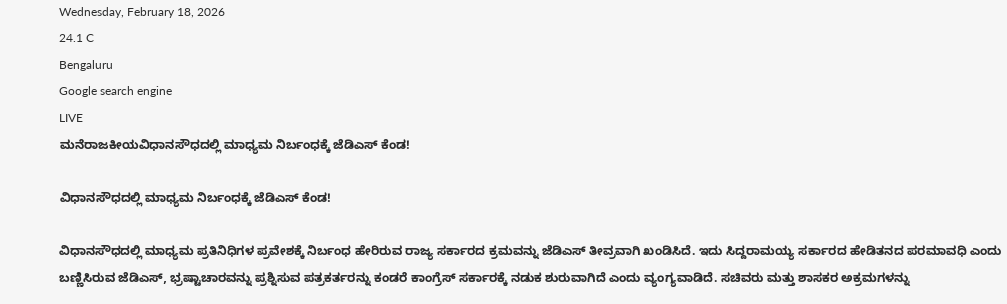Wednesday, February 18, 2026
24.1 C
Bengaluru
Google search engine
LIVE
ಮನೆರಾಜಕೀಯವಿಧಾನಸೌಧದಲ್ಲಿ ಮಾಧ್ಯಮ ನಿರ್ಬಂಧಕ್ಕೆ ಜೆಡಿಎಸ್ ಕೆಂಡ!

ವಿಧಾನಸೌಧದಲ್ಲಿ ಮಾಧ್ಯಮ ನಿರ್ಬಂಧಕ್ಕೆ ಜೆಡಿಎಸ್ ಕೆಂಡ!

ವಿಧಾನಸೌಧದಲ್ಲಿ ಮಾಧ್ಯಮ ಪ್ರತಿನಿಧಿಗಳ ಪ್ರವೇಶಕ್ಕೆ ನಿರ್ಬಂಧ ಹೇರಿರುವ ರಾಜ್ಯ ಸರ್ಕಾರದ ಕ್ರಮವನ್ನು ಜೆಡಿಎಸ್ ತೀವ್ರವಾಗಿ ಖಂಡಿಸಿದೆ. ಇದು ಸಿದ್ದರಾಮಯ್ಯ ಸರ್ಕಾರದ ಹೇಡಿತನದ ಪರಮಾವಧಿ ಎಂದು ಬಣ್ಣಿಸಿರುವ ಜೆಡಿಎಸ್, ಭ್ರಷ್ಟಾಚಾರವನ್ನು ಪ್ರಶ್ನಿಸುವ ಪತ್ರಕರ್ತರನ್ನು ಕಂಡರೆ ಕಾಂಗ್ರೆಸ್ ಸರ್ಕಾರಕ್ಕೆ ನಡುಕ ಶುರುವಾಗಿದೆ ಎಂದು ವ್ಯಂಗ್ಯವಾಡಿದೆ. ಸಚಿವರು ಮತ್ತು ಶಾಸಕರ ಅಕ್ರಮಗಳನ್ನು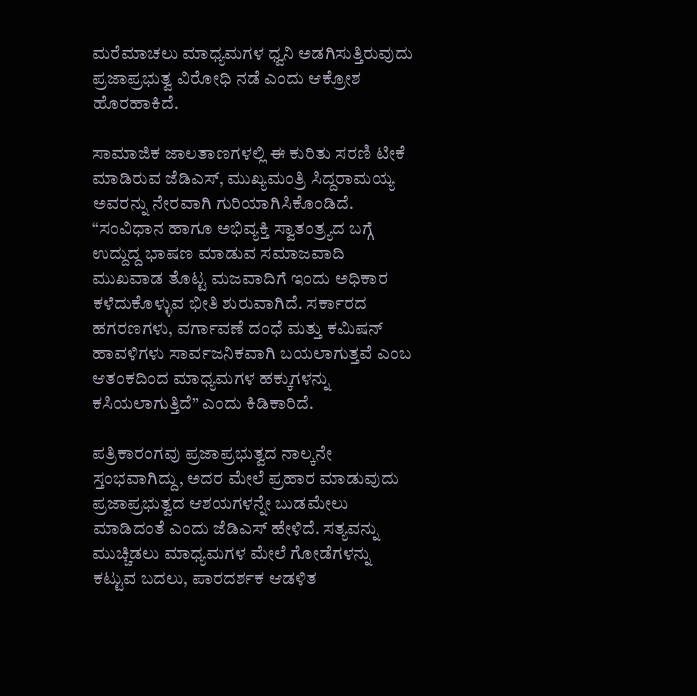ಮರೆಮಾಚಲು ಮಾಧ್ಯಮಗಳ ಧ್ವನಿ ಅಡಗಿಸುತ್ತಿರುವುದು ಪ್ರಜಾಪ್ರಭುತ್ವ ವಿರೋಧಿ ನಡೆ ಎಂದು ಆಕ್ರೋಶ ಹೊರಹಾಕಿದೆ.

ಸಾಮಾಜಿಕ ಜಾಲತಾಣಗಳಲ್ಲಿ ಈ ಕುರಿತು ಸರಣಿ ಟೀಕೆ ಮಾಡಿರುವ ಜೆಡಿಎಸ್, ಮುಖ್ಯಮಂತ್ರಿ ಸಿದ್ದರಾಮಯ್ಯ ಅವರನ್ನು ನೇರವಾಗಿ ಗುರಿಯಾಗಿಸಿಕೊಂಡಿದೆ. “ಸಂವಿಧಾನ ಹಾಗೂ ಅಭಿವ್ಯಕ್ತಿ ಸ್ವಾತಂತ್ರ್ಯದ ಬಗ್ಗೆ ಉದ್ದುದ್ದ ಭಾಷಣ ಮಾಡುವ ಸಮಾಜವಾದಿ ಮುಖವಾಡ ತೊಟ್ಟ ಮಜವಾದಿಗೆ ಇಂದು ಅಧಿಕಾರ ಕಳೆದುಕೊಳ್ಳುವ ಭೀತಿ ಶುರುವಾಗಿದೆ. ಸರ್ಕಾರದ ಹಗರಣಗಳು, ವರ್ಗಾವಣೆ ದಂಧೆ ಮತ್ತು ಕಮಿಷನ್ ಹಾವಳಿಗಳು ಸಾರ್ವಜನಿಕವಾಗಿ ಬಯಲಾಗುತ್ತವೆ ಎಂಬ ಆತಂಕದಿಂದ ಮಾಧ್ಯಮಗಳ ಹಕ್ಕುಗಳನ್ನು ಕಸಿಯಲಾಗುತ್ತಿದೆ” ಎಂದು ಕಿಡಿಕಾರಿದೆ.

ಪತ್ರಿಕಾರಂಗವು ಪ್ರಜಾಪ್ರಭುತ್ವದ ನಾಲ್ಕನೇ ಸ್ತಂಭವಾಗಿದ್ದು, ಅದರ ಮೇಲೆ ಪ್ರಹಾರ ಮಾಡುವುದು ಪ್ರಜಾಪ್ರಭುತ್ವದ ಆಶಯಗಳನ್ನೇ ಬುಡಮೇಲು ಮಾಡಿದಂತೆ ಎಂದು ಜೆಡಿಎಸ್ ಹೇಳಿದೆ. ಸತ್ಯವನ್ನು ಮುಚ್ಚಿಡಲು ಮಾಧ್ಯಮಗಳ ಮೇಲೆ ಗೋಡೆಗಳನ್ನು ಕಟ್ಟುವ ಬದಲು, ಪಾರದರ್ಶಕ ಆಡಳಿತ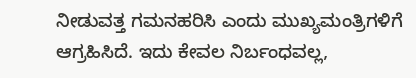ನೀಡುವತ್ತ ಗಮನಹರಿಸಿ ಎಂದು ಮುಖ್ಯಮಂತ್ರಿಗಳಿಗೆ ಆಗ್ರಹಿಸಿದೆ. ಇದು ಕೇವಲ ನಿರ್ಬಂಧವಲ್ಲ,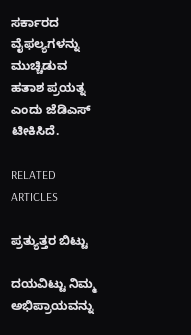ಸರ್ಕಾರದ ವೈಫಲ್ಯಗಳನ್ನು ಮುಚ್ಚಿಡುವ ಹತಾಶ ಪ್ರಯತ್ನ ಎಂದು ಜೆಡಿಎಸ್ ಟೀಕಿಸಿದೆ.

RELATED ARTICLES

ಪ್ರತ್ಯುತ್ತರ ಬಿಟ್ಟು

ದಯವಿಟ್ಟು ನಿಮ್ಮ ಅಭಿಪ್ರಾಯವನ್ನು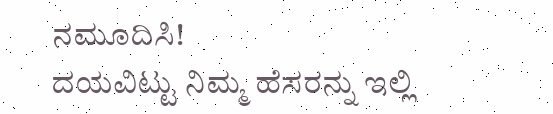ನಮೂದಿಸಿ!
ದಯವಿಟ್ಟು ನಿಮ್ಮ ಹೆಸರನ್ನು ಇಲ್ಲಿ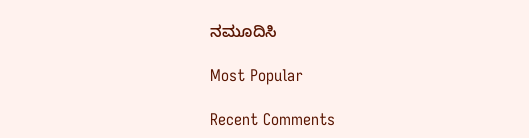ನಮೂದಿಸಿ

Most Popular

Recent Comments